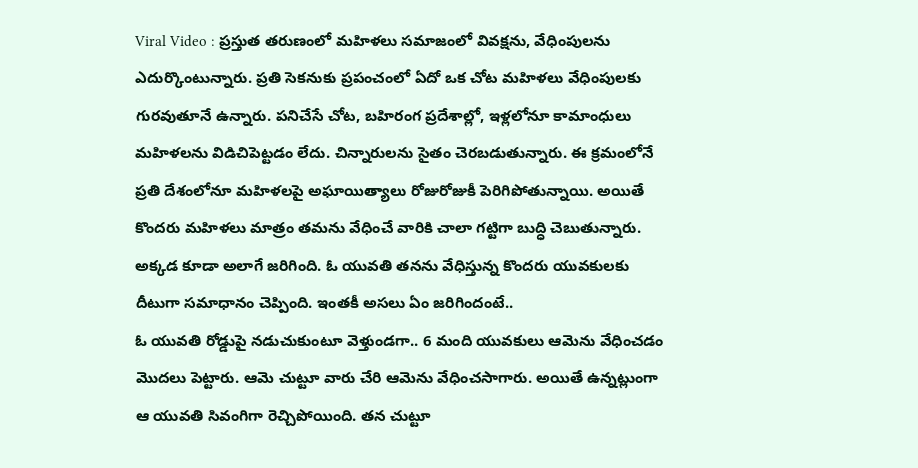Viral Video : ప్రస్తుత తరుణంలో మహిళలు సమాజంలో వివక్షను, వేధింపులను ఎదుర్కొంటున్నారు. ప్రతి సెకనుకు ప్రపంచంలో ఏదో ఒక చోట మహిళలు వేధింపులకు గురవుతూనే ఉన్నారు. పనిచేసే చోట, బహిరంగ ప్రదేశాల్లో, ఇళ్లలోనూ కామాంధులు మహిళలను విడిచిపెట్టడం లేదు. చిన్నారులను సైతం చెరబడుతున్నారు. ఈ క్రమంలోనే ప్రతి దేశంలోనూ మహిళలపై అఘాయిత్యాలు రోజురోజుకీ పెరిగిపోతున్నాయి. అయితే కొందరు మహిళలు మాత్రం తమను వేధించే వారికి చాలా గట్టిగా బుద్ధి చెబుతున్నారు. అక్కడ కూడా అలాగే జరిగింది. ఓ యువతి తనను వేధిస్తున్న కొందరు యువకులకు దీటుగా సమాధానం చెప్పింది. ఇంతకీ అసలు ఏం జరిగిందంటే..
ఓ యువతి రోడ్డుపై నడుచుకుంటూ వెళ్తుండగా.. 6 మంది యువకులు ఆమెను వేధించడం మొదలు పెట్టారు. ఆమె చుట్టూ వారు చేరి ఆమెను వేధించసాగారు. అయితే ఉన్నట్లుంగా ఆ యువతి సివంగిగా రెచ్చిపోయింది. తన చుట్టూ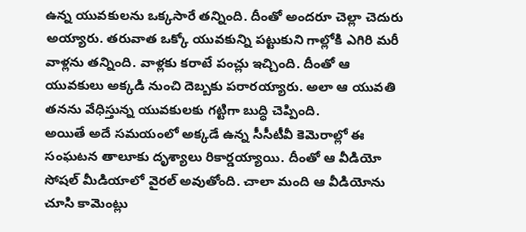ఉన్న యువకులను ఒక్కసారే తన్నింది. దీంతో అందరూ చెల్లా చెదురు అయ్యారు. తరువాత ఒక్కో యువకున్ని పట్టుకుని గాల్లోకి ఎగిరి మరీ వాళ్లను తన్నింది. వాళ్లకు కరాటే పంచ్లు ఇచ్చింది. దీంతో ఆ యువకులు అక్కడి నుంచి దెబ్బకు పరారయ్యారు. అలా ఆ యువతి తనను వేధిస్తున్న యువకులకు గట్టిగా బుద్ధి చెప్పింది.
అయితే అదే సమయంలో అక్కడే ఉన్న సీసీటీవీ కెమెరాల్లో ఈ సంఘటన తాలూకు దృశ్యాలు రికార్డయ్యాయి. దీంతో ఆ వీడియో సోషల్ మీడియాలో వైరల్ అవుతోంది. చాలా మంది ఆ వీడియోను చూసి కామెంట్లు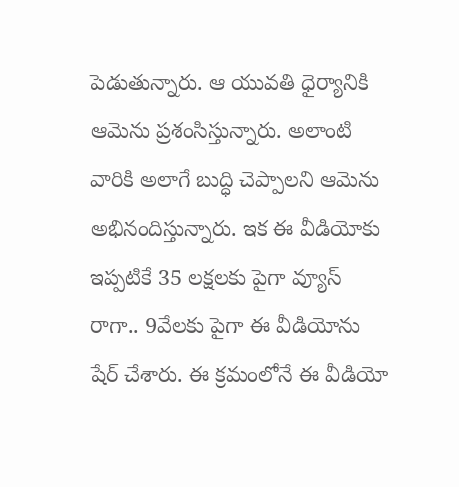పెడుతున్నారు. ఆ యువతి ధైర్యానికి ఆమెను ప్రశంసిస్తున్నారు. అలాంటి వారికి అలాగే బుద్ధి చెప్పాలని ఆమెను అభినందిస్తున్నారు. ఇక ఈ వీడియోకు ఇప్పటికే 35 లక్షలకు పైగా వ్యూస్ రాగా.. 9వేలకు పైగా ఈ వీడియోను షేర్ చేశారు. ఈ క్రమంలోనే ఈ వీడియో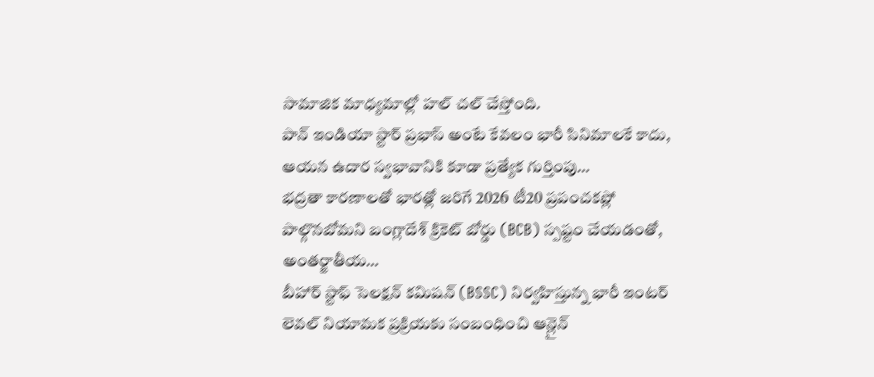సామాజిక మాధ్యమాల్లో హల్ చల్ చేస్తోంది.
పాన్ ఇండియా స్టార్ ప్రభాస్ అంటే కేవలం భారీ సినిమాలకే కాదు, ఆయన ఉదార స్వభావానికి కూడా ప్రత్యేక గుర్తింపు…
భద్రతా కారణాలతో భారత్లో జరిగే 2026 టీ20 ప్రపంచకప్లో పాల్గొనబోమని బంగ్లాదేశ్ క్రికెట్ బోర్డు (BCB) స్పష్టం చేయడంతో, అంతర్జాతీయ…
బీహార్ స్టాఫ్ సెలక్షన్ కమిషన్ (BSSC) నిర్వహిస్తున్న భారీ ఇంటర్ లెవల్ నియామక ప్రక్రియకు సంబంధించి ఆన్లైన్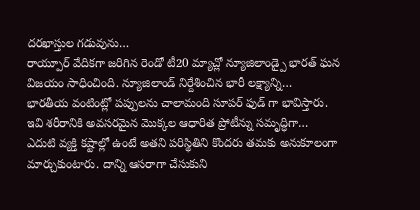దరఖాస్తుల గడువును…
రాయ్పూర్ వేదికగా జరిగిన రెండో టీ20 మ్యాచ్లో న్యూజిలాండ్పై భారత్ ఘన విజయం సాధించింది. న్యూజిలాండ్ నిర్దేశించిన భారీ లక్ష్యాన్ని…
భారతీయ వంటింట్లో పప్పులను చాలామంది సూపర్ ఫుడ్ గా భావిస్తారు. ఇవి శరీరానికి అవసరమైన మొక్కల ఆధారిత ప్రోటీన్ను సమృద్ధిగా…
ఎదుటి వ్యక్తి కష్టాల్లో ఉంటే అతని పరిస్థితిని కొందరు తమకు అనుకూలంగా మార్చుకుంటారు. దాన్ని ఆసరాగా చేసుకుని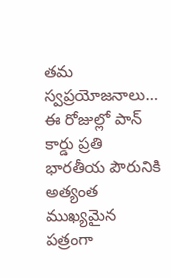తమ స్వప్రయోజనాలు…
ఈ రోజుల్లో పాన్ కార్డు ప్రతి భారతీయ పౌరునికి అత్యంత ముఖ్యమైన పత్రంగా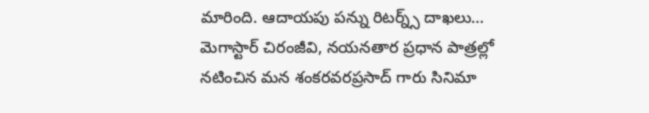మారింది. ఆదాయపు పన్ను రిటర్న్స్ దాఖలు…
మెగాస్టార్ చిరంజీవి, నయనతార ప్రధాన పాత్రల్లో నటించిన మన శంకరవరప్రసాద్ గారు సినిమా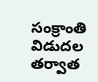సంక్రాంతి విడుదల తర్వాత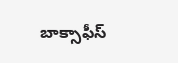బాక్సాఫీస్